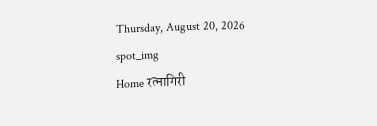Thursday, August 20, 2026
spot_img
Home रत्नागिरी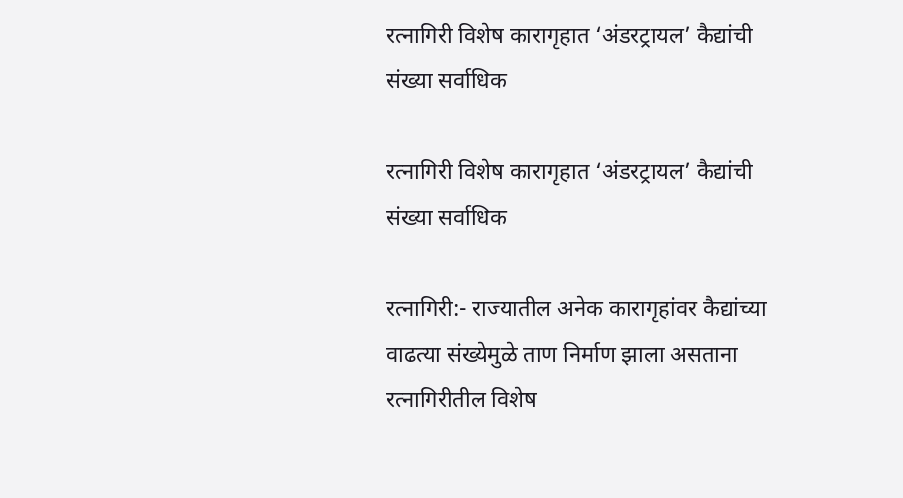रत्नागिरी विशेष कारागृहात ‘अंडरट्रायल’ कैद्यांची संख्या सर्वाधिक

रत्नागिरी विशेष कारागृहात ‘अंडरट्रायल’ कैद्यांची संख्या सर्वाधिक

रत्नागिरी:- राज्यातील अनेक कारागृहांवर कैद्यांच्या वाढत्या संख्येमुळे ताण निर्माण झाला असताना रत्नागिरीतील विशेष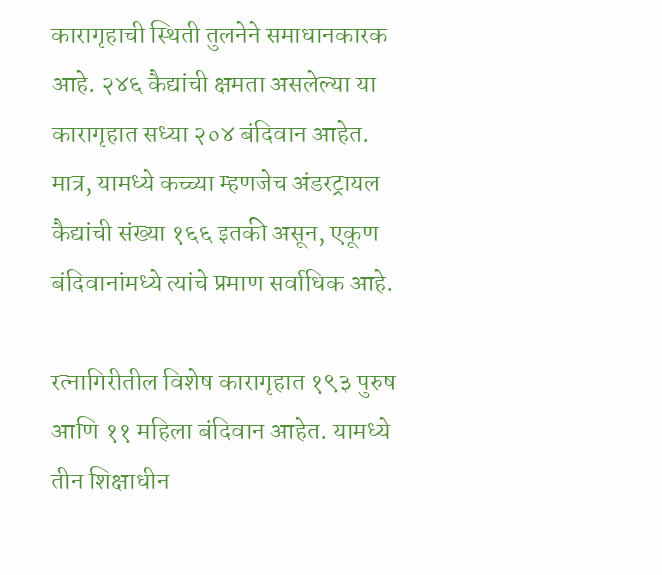कारागृहाची स्थिती तुलनेने समाधानकारक आहे. २४६ कैद्यांची क्षमता असलेल्या या कारागृहात सध्या २०४ बंदिवान आहेत. मात्र, यामध्ये कच्च्या म्हणजेच अंडरट्रायल कैद्यांची संख्या १६६ इतकी असून, एकूण बंदिवानांमध्ये त्यांचे प्रमाण सर्वाधिक आहे.

रत्नागिरीतील विशेष कारागृहात १९३ पुरुष आणि ११ महिला बंदिवान आहेत. यामध्ये तीन शिक्षाधीन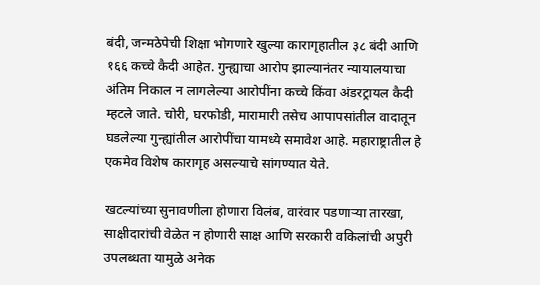बंदी, जन्मठेपेची शिक्षा भोगणारे खुल्या कारागृहातील ३८ बंदी आणि १६६ कच्चे कैदी आहेत. गुन्ह्याचा आरोप झाल्यानंतर न्यायालयाचा अंतिम निकाल न लागलेल्या आरोपींना कच्चे किंवा अंडरट्रायल कैदी म्हटले जाते. चोरी, घरफोडी, मारामारी तसेच आपापसांतील वादातून घडलेल्या गुन्ह्यांतील आरोपींचा यामध्ये समावेश आहे. महाराष्ट्रातील हे एकमेव विशेष कारागृह असल्याचे सांगण्यात येते.

खटल्यांच्या सुनावणीला होणारा विलंब, वारंवार पडणाऱ्या तारखा, साक्षीदारांची वेळेत न होणारी साक्ष आणि सरकारी वकिलांची अपुरी उपलब्धता यामुळे अनेक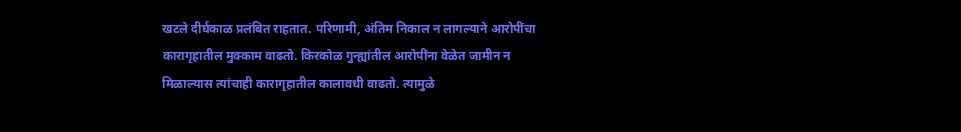खटले दीर्घकाळ प्रलंबित राहतात. परिणामी, अंतिम निकाल न लागल्याने आरोपींचा कारागृहातील मुक्काम वाढतो. किरकोळ गुन्ह्यांतील आरोपींना वेळेत जामीन न मिळाल्यास त्यांचाही कारागृहातील कालावधी वाढतो. त्यामुळे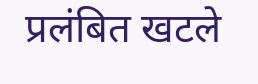प्रलंबित खटले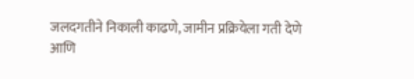जलदगतीने निकाली काढणे, जामीन प्रक्रियेला गती देणे आणि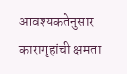आवश्यकतेनुसार कारागृहांची क्षमता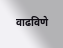वाढविणे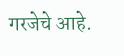गरजेचे आहे.